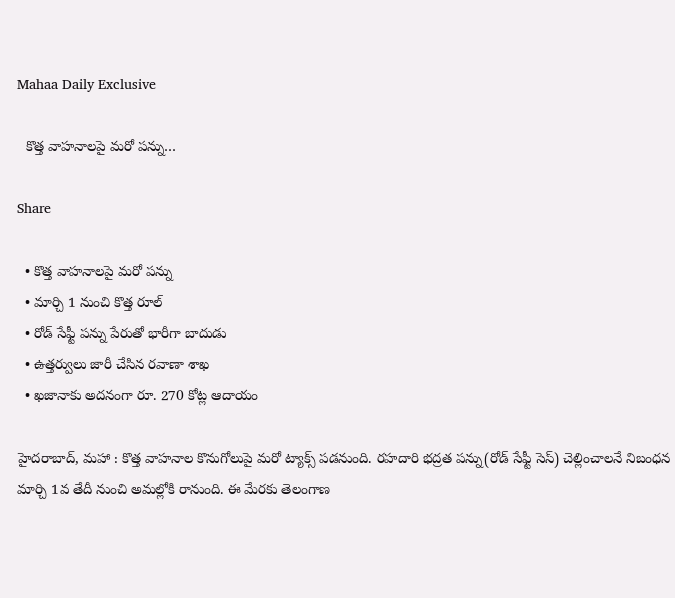Mahaa Daily Exclusive

  కొత్త వాహనాలపై మరో పన్ను…

Share

  • కొత్త వాహనాలపై మరో పన్ను
  • మార్చి 1 నుంచి కొత్త రూల్
  • రోడ్ సేఫ్టీ పన్ను పేరుతో భారీగా బాదుడు
  • ఉత్తర్వులు జారీ చేసిన రవాణా శాఖ
  • ఖజానాకు అదనంగా రూ. 270 కోట్ల ఆదాయం

హైదరాబాద్, మహా : కొత్త వాహనాల కొనుగోలుపై మరో ట్యాక్స్ పడనుంది. రహదారి భద్రత పన్ను(రోడ్‌ సేఫ్టీ సెస్‌) చెల్లించాలనే నిబంధన మార్చి 1వ తేదీ నుంచి అమల్లోకి రానుంది. ఈ మేరకు తెలంగాణ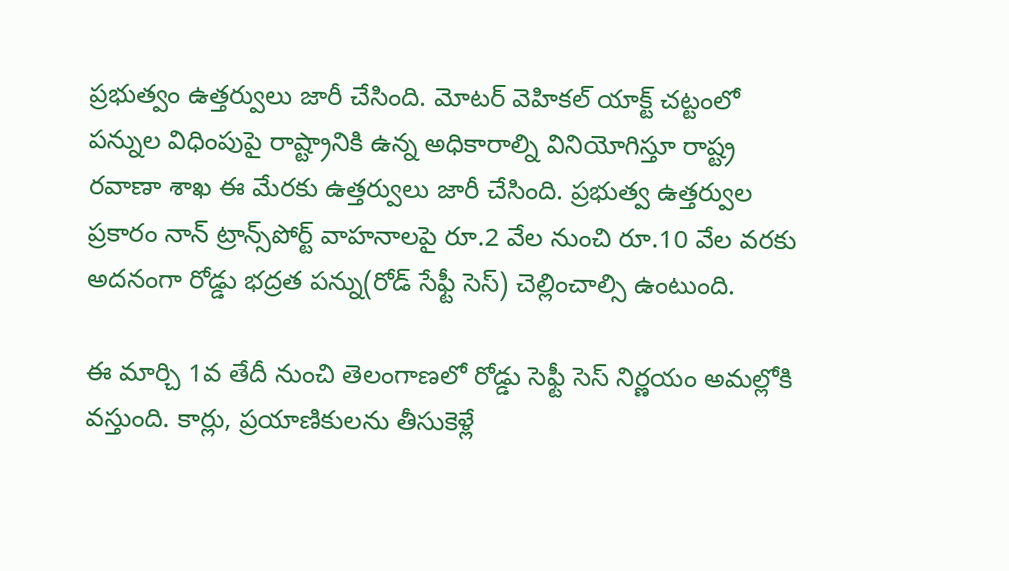ప్రభుత్వం ఉత్తర్వులు జారీ చేసింది. మోటర్ వెహికల్ యాక్ట్ చట్టంలో పన్నుల విధింపుపై రాష్ట్రానికి ఉన్న అధికారాల్ని వినియోగిస్తూ రాష్ట్ర రవాణా శాఖ ఈ మేరకు ఉత్తర్వులు జారీ చేసింది. ప్రభుత్వ ఉత్తర్వుల ప్రకారం నాన్‌ ట్రాన్స్‌పోర్ట్‌ వాహనాలపై రూ.2 వేల నుంచి రూ.10 వేల వరకు అదనంగా రోడ్డు భద్రత పన్ను(రోడ్ సేఫ్టీ సెస్) చెల్లించాల్సి ఉంటుంది.

ఈ మార్చి 1వ తేదీ నుంచి తెలంగాణలో రోడ్డు సెఫ్టీ సెస్ నిర్ణయం అమల్లోకి వస్తుంది. కార్లు, ప్రయాణికులను తీసుకెళ్లే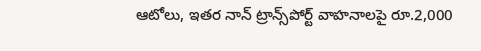ఆటోలు, ఇతర నాన్ ట్రాన్స్‌పోర్ట్‌ వాహనాలపై రూ.2,000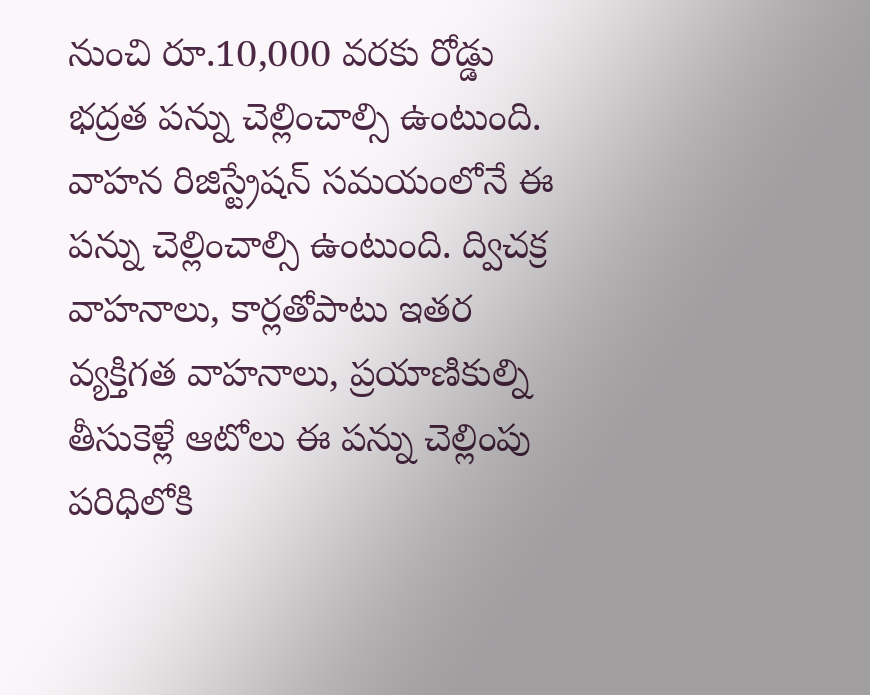నుంచి రూ.10,000 వరకు రోడ్డు భద్రత పన్ను చెల్లించాల్సి ఉంటుంది. వాహన రిజిస్ట్రేషన్ సమయంలోనే ఈ పన్ను చెల్లించాల్సి ఉంటుంది. ద్విచక్ర వాహనాలు, కార్లతోపాటు ఇతర వ్యక్తిగత వాహనాలు, ప్రయాణికుల్ని తీసుకెళ్లే ఆటోలు ఈ పన్ను చెల్లింపు పరిధిలోకి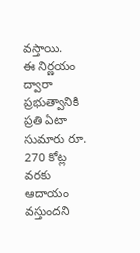వస్తాయి.
ఈ నిర్ణయం ద్వారా ప్రభుత్వానికి ప్రతి ఏటా సుమారు రూ. 270 కోట్ల వరకు ఆదాయం వస్తుందని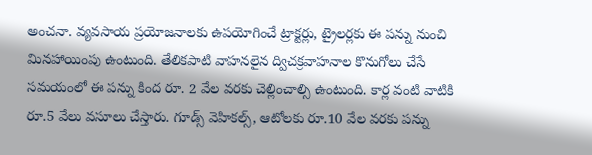అంచనా. వ్యవసాయ ప్రయోజనాలకు ఉపయోగించే ట్రాక్టర్లు, ట్రైలర్లకు ఈ పన్ను నుంచి మినహాయింపు ఉంటుంది. తేలికపాటి వాహనలైన ద్విచక్రవాహనాల కొనుగోలు చేసే సమయంలో ఈ పన్ను కింద రూ. 2 వేల వరకు చెల్లించాల్సి ఉంటుంది. కార్ల వంటి వాటికి రూ.5 వేలు వసూలు చేస్తారు. గూడ్స్ వెహికల్స్, ఆటోలకు రూ.10 వేల వరకు పన్ను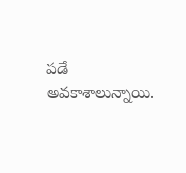పడే అవకాశాలున్నాయి.